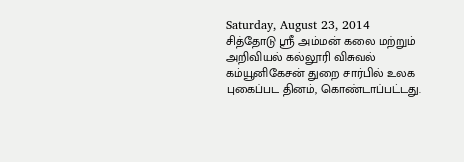Saturday, August 23, 2014
சித்தோடு ஸ்ரீ அம்மன் கலை மற்றும் அறிவியல் கல்லூரி விசுவல் கம்யூனிகேசன் துறை சார்பில் உலக புகைப்பட தினம், கொண்டாப்பட்டது.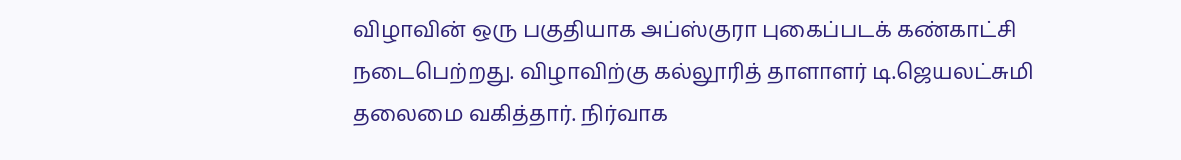விழாவின் ஒரு பகுதியாக அப்ஸ்குரா புகைப்படக் கண்காட்சி நடைபெற்றது. விழாவிற்கு கல்லூரித் தாளாளர் டி.ஜெயலட்சுமி தலைமை வகித்தார். நிர்வாக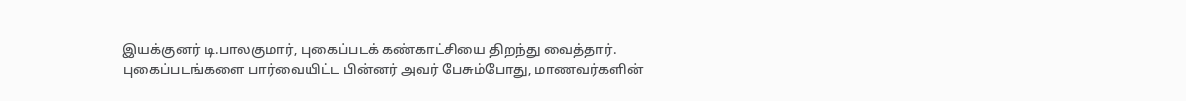இயக்குனர் டி.பாலகுமார், புகைப்படக் கண்காட்சியை திறந்து வைத்தார்.
புகைப்படங்களை பார்வையிட்ட பின்னர் அவர் பேசும்போது, மாணவர்களின்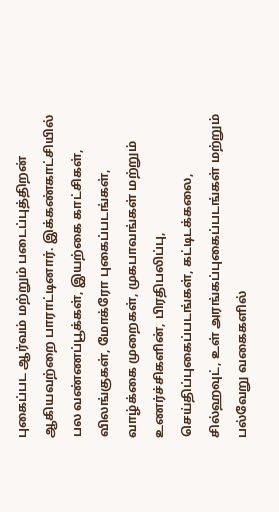புகைப்பட ஆர்வம் மற்றும் படைப்புத்திறன் ஆகியவற்றை பாராட்டினார். இக்கண்காட்சியில் பல வண்ணப்பூக்கள், இயற்கை காட்சிகள், விலங்குகள், மோக்ரோ புகைப்படங்கள், வாழ்க்கை முறைகள், முகபாவங்கள் மற்றும் உணர்ச்சிகளின், பிரதிபலிப்பு, செய்திப்புகைப்படங்கள், கட்டிடக்கலை, சில்ஹவுட், உள் அரங்கப்புகைப்படங்கள் மற்றும் பல்வேறு வகைகளில்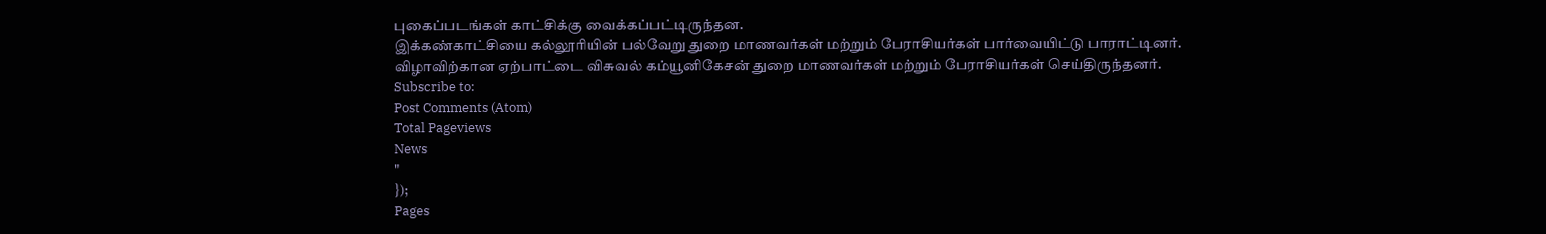புகைப்படங்கள் காட்சிக்கு வைக்கப்பட்டிருந்தன.
இக்கண்காட்சியை கல்லூரியின் பல்வேறு துறை மாணவர்கள் மற்றும் பேராசியர்கள் பார்வையிட்டு பாராட்டினர்.
விழாவிற்கான ஏற்பாட்டை விசுவல் கம்யூனிகேசன் துறை மாணவர்கள் மற்றும் பேராசியர்கள் செய்திருந்தனர்.
Subscribe to:
Post Comments (Atom)
Total Pageviews
News
"
});
Pages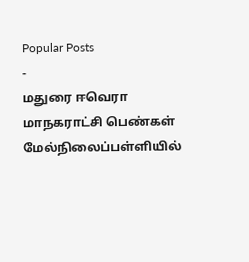Popular Posts
-
மதுரை ஈவெரா மாநகராட்சி பெண்கள் மேல்நிலைப்பள்ளியில்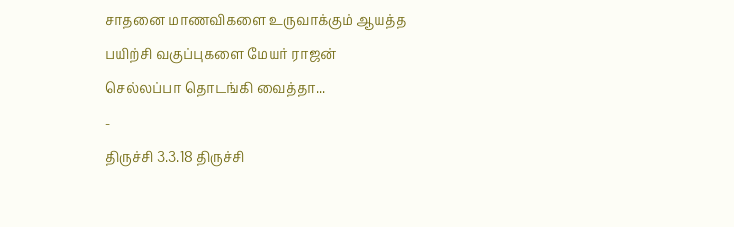சாதனை மாணவிகளை உருவாக்கும் ஆயத்த பயிற்சி வகுப்புகளை மேயர் ராஜன் செல்லப்பா தொடங்கி வைத்தா...
-
திருச்சி 3.3.18 திருச்சி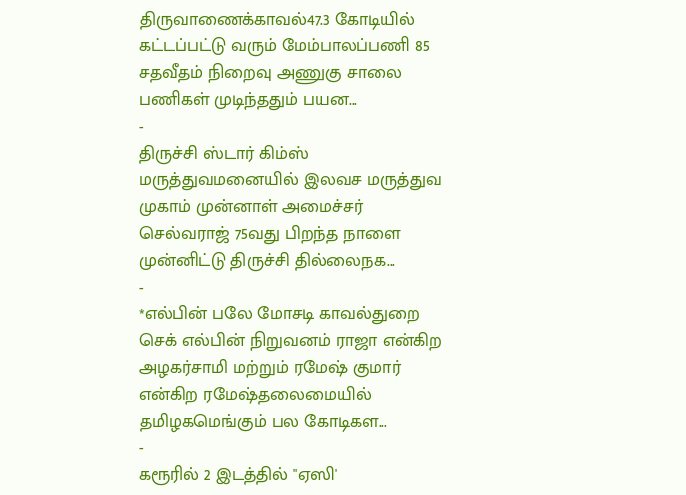திருவாணைக்காவல்47.3 கோடியில் கட்டப்பட்டு வரும் மேம்பாலப்பணி 85 சதவீதம் நிறைவு அணுகு சாலை பணிகள் முடிந்ததும் பயன...
-
திருச்சி ஸ்டார் கிம்ஸ் மருத்துவமனையில் இலவச மருத்துவ முகாம் முன்னாள் அமைச்சர் செல்வராஜ் 75வது பிறந்த நாளை முன்னிட்டு திருச்சி தில்லைநக...
-
*எல்பின் பலே மோசடி காவல்துறை செக் எல்பின் நிறுவனம் ராஜா என்கிற அழகர்சாமி மற்றும் ரமேஷ் குமார் என்கிற ரமேஷ்தலைமையில் தமிழகமெங்கும் பல கோடிகள...
-
கரூரில் 2 இடத்தில் "ஏஸி'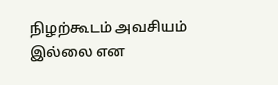நிழற்கூடம் அவசியம் இல்லை என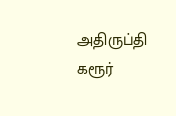அதிருப்தி கரூர்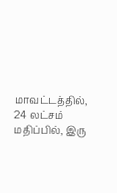மாவட்டத்தில், 24 லட்சம் மதிப்பில், இரு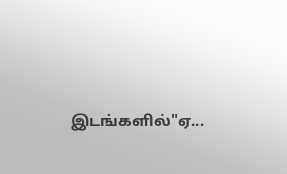இடங்களில்"ஏ...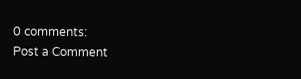0 comments:
Post a Comment